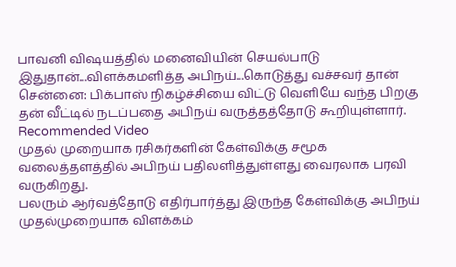பாவனி விஷயத்தில் மனைவியின் செயல்பாடு இதுதான்...விளக்கமளித்த அபிநய்...கொடுத்து வச்சவர் தான்
சென்னை: பிக்பாஸ் நிகழ்ச்சியை விட்டு வெளியே வந்த பிறகு தன் வீட்டில் நடப்பதை அபிநய் வருத்தத்தோடு கூறியுள்ளார்.
Recommended Video
முதல் முறையாக ரசிகர்களின் கேள்விக்கு சமூக வலைத்தளத்தில் அபிநய் பதிலளித்துள்ளது வைரலாக பரவி வருகிறது.
பலரும் ஆர்வத்தோடு எதிர்பார்த்து இருந்த கேள்விக்கு அபிநய் முதல்முறையாக விளக்கம்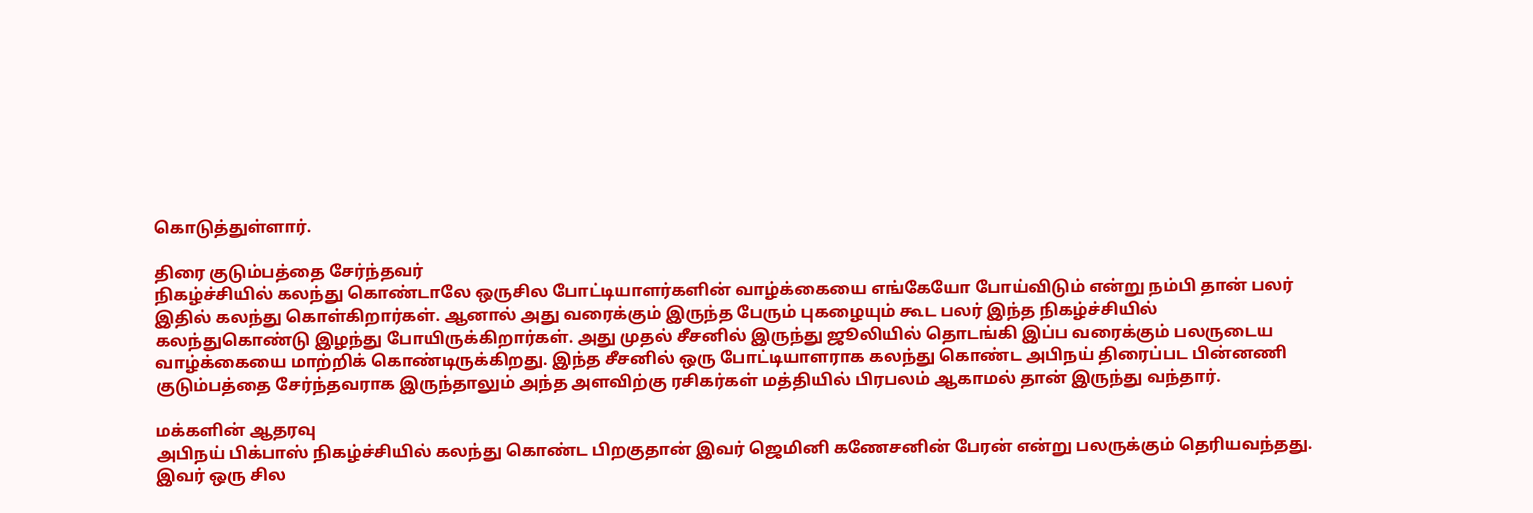கொடுத்துள்ளார்.

திரை குடும்பத்தை சேர்ந்தவர்
நிகழ்ச்சியில் கலந்து கொண்டாலே ஒருசில போட்டியாளர்களின் வாழ்க்கையை எங்கேயோ போய்விடும் என்று நம்பி தான் பலர் இதில் கலந்து கொள்கிறார்கள். ஆனால் அது வரைக்கும் இருந்த பேரும் புகழையும் கூட பலர் இந்த நிகழ்ச்சியில் கலந்துகொண்டு இழந்து போயிருக்கிறார்கள். அது முதல் சீசனில் இருந்து ஜூலியில் தொடங்கி இப்ப வரைக்கும் பலருடைய வாழ்க்கையை மாற்றிக் கொண்டிருக்கிறது. இந்த சீசனில் ஒரு போட்டியாளராக கலந்து கொண்ட அபிநய் திரைப்பட பின்னணி குடும்பத்தை சேர்ந்தவராக இருந்தாலும் அந்த அளவிற்கு ரசிகர்கள் மத்தியில் பிரபலம் ஆகாமல் தான் இருந்து வந்தார்.

மக்களின் ஆதரவு
அபிநய் பிக்பாஸ் நிகழ்ச்சியில் கலந்து கொண்ட பிறகுதான் இவர் ஜெமினி கணேசனின் பேரன் என்று பலருக்கும் தெரியவந்தது. இவர் ஒரு சில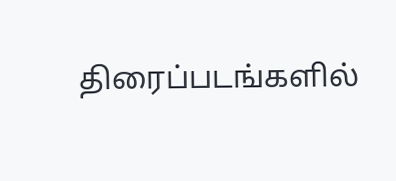திரைப்படங்களில்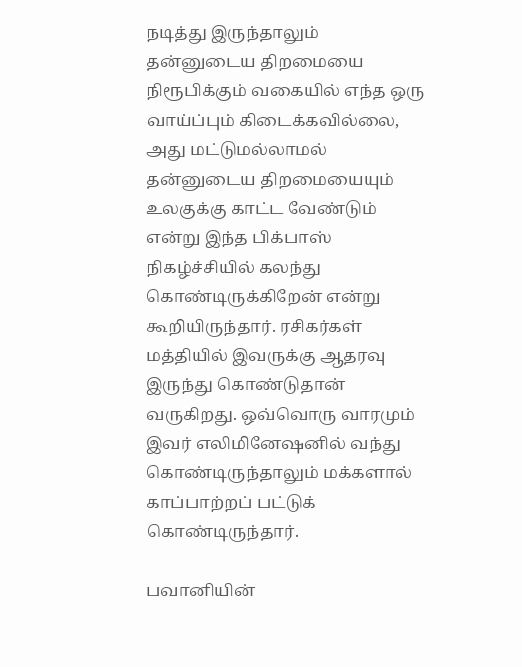நடித்து இருந்தாலும் தன்னுடைய திறமையை நிரூபிக்கும் வகையில் எந்த ஒரு வாய்ப்பும் கிடைக்கவில்லை, அது மட்டுமல்லாமல் தன்னுடைய திறமையையும் உலகுக்கு காட்ட வேண்டும் என்று இந்த பிக்பாஸ் நிகழ்ச்சியில் கலந்து கொண்டிருக்கிறேன் என்று கூறியிருந்தார். ரசிகர்கள் மத்தியில் இவருக்கு ஆதரவு இருந்து கொண்டுதான் வருகிறது. ஒவ்வொரு வாரமும் இவர் எலிமினேஷனில் வந்து கொண்டிருந்தாலும் மக்களால் காப்பாற்றப் பட்டுக் கொண்டிருந்தார்.

பவானியின்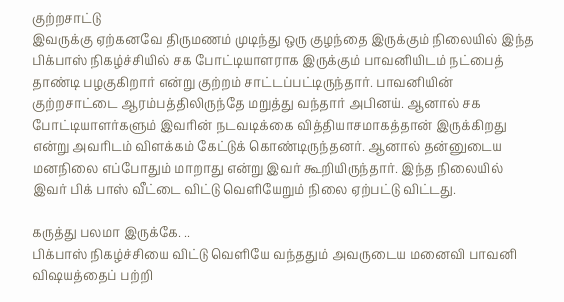குற்றசாட்டு
இவருக்கு ஏற்கனவே திருமணம் முடிந்து ஒரு குழந்தை இருக்கும் நிலையில் இந்த பிக்பாஸ் நிகழ்ச்சியில் சக போட்டியாளராக இருக்கும் பாவனியிடம் நட்பைத் தாண்டி பழகுகிறார் என்று குற்றம் சாட்டப்பட்டிருந்தார். பாவனியின் குற்றசாட்டை ஆரம்பத்திலிருந்தே மறுத்து வந்தார் அபினய். ஆனால் சக போட்டியாளர்களும் இவரின் நடவடிக்கை வித்தியாசமாகத்தான் இருக்கிறது என்று அவரிடம் விளக்கம் கேட்டுக் கொண்டிருந்தனர். ஆனால் தன்னுடைய மனநிலை எப்போதும் மாறாது என்று இவர் கூறியிருந்தார். இந்த நிலையில் இவர் பிக் பாஸ் வீட்டை விட்டு வெளியேறும் நிலை ஏற்பட்டு விட்டது.

கருத்து பலமா இருக்கே. ..
பிக்பாஸ் நிகழ்ச்சியை விட்டு வெளியே வந்ததும் அவருடைய மனைவி பாவனி விஷயத்தைப் பற்றி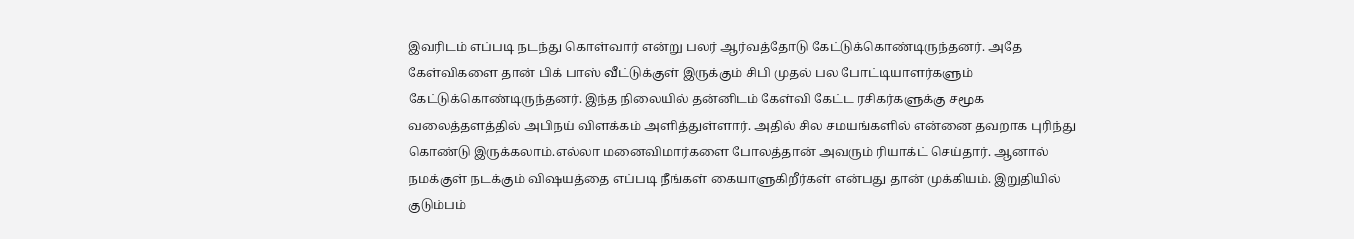இவரிடம் எப்படி நடந்து கொள்வார் என்று பலர் ஆர்வத்தோடு கேட்டுக்கொண்டிருந்தனர். அதே கேள்விகளை தான் பிக் பாஸ் வீட்டுக்குள் இருக்கும் சிபி முதல் பல போட்டியாளர்களும் கேட்டுக்கொண்டிருந்தனர். இந்த நிலையில் தன்னிடம் கேள்வி கேட்ட ரசிகர்களுக்கு சமூக வலைத்தளத்தில் அபிநய் விளக்கம் அளித்துள்ளார். அதில் சில சமயங்களில் என்னை தவறாக புரிந்து கொண்டு இருக்கலாம்.எல்லா மனைவிமார்களை போலத்தான் அவரும் ரியாக்ட் செய்தார். ஆனால் நமக்குள் நடக்கும் விஷயத்தை எப்படி நீங்கள் கையாளுகிறீர்கள் என்பது தான் முக்கியம். இறுதியில் குடும்பம்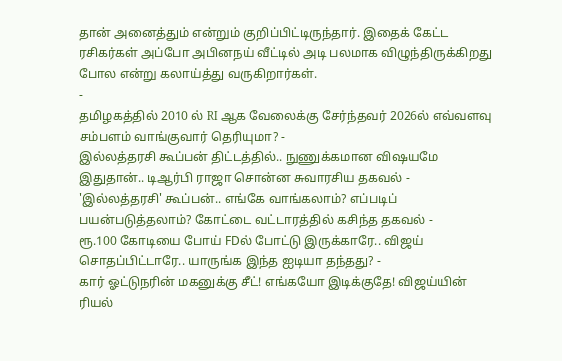தான் அனைத்தும் என்றும் குறிப்பிட்டிருந்தார். இதைக் கேட்ட ரசிகர்கள் அப்போ அபினநய் வீட்டில் அடி பலமாக விழுந்திருக்கிறது போல என்று கலாய்த்து வருகிறார்கள்.
-
தமிழகத்தில் 2010 ல் RI ஆக வேலைக்கு சேர்ந்தவர் 2026ல் எவ்வளவு சம்பளம் வாங்குவார் தெரியுமா? -
இல்லத்தரசி கூப்பன் திட்டத்தில்.. நுணுக்கமான விஷயமே இதுதான்.. டிஆர்பி ராஜா சொன்ன சுவாரசிய தகவல் -
'இல்லத்தரசி' கூப்பன்.. எங்கே வாங்கலாம்? எப்படிப் பயன்படுத்தலாம்? கோட்டை வட்டாரத்தில் கசிந்த தகவல் -
ரூ.100 கோடியை போய் FDல் போட்டு இருக்காரே.. விஜய் சொதப்பிட்டாரே.. யாருங்க இந்த ஐடியா தந்தது? -
கார் ஓட்டுநரின் மகனுக்கு சீட்! எங்கயோ இடிக்குதே! விஜய்யின் ரியல்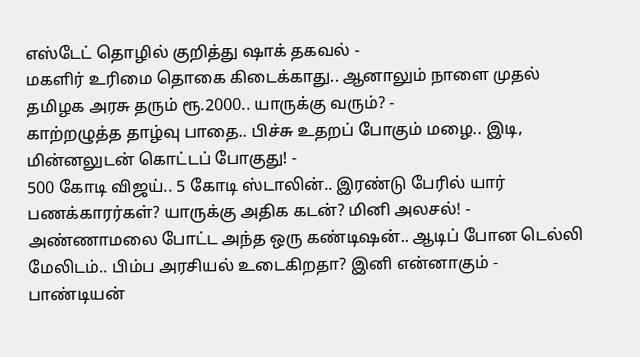எஸ்டேட் தொழில் குறித்து ஷாக் தகவல் -
மகளிர் உரிமை தொகை கிடைக்காது.. ஆனாலும் நாளை முதல் தமிழக அரசு தரும் ரூ.2000.. யாருக்கு வரும்? -
காற்றழுத்த தாழ்வு பாதை.. பிச்சு உதறப் போகும் மழை.. இடி, மின்னலுடன் கொட்டப் போகுது! -
500 கோடி விஜய்.. 5 கோடி ஸ்டாலின்.. இரண்டு பேரில் யார் பணக்காரர்கள்? யாருக்கு அதிக கடன்? மினி அலசல்! -
அண்ணாமலை போட்ட அந்த ஒரு கண்டிஷன்.. ஆடிப் போன டெல்லி மேலிடம்.. பிம்ப அரசியல் உடைகிறதா? இனி என்னாகும் -
பாண்டியன்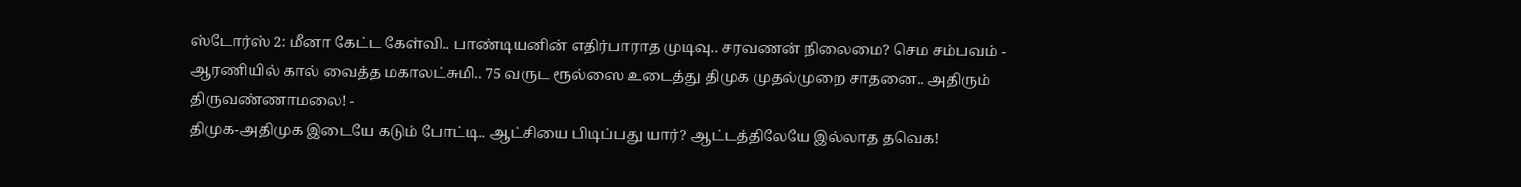ஸ்டோர்ஸ் 2: மீனா கேட்ட கேள்வி.. பாண்டியனின் எதிர்பாராத முடிவு.. சரவணன் நிலைமை? செம சம்பவம் -
ஆரணியில் கால் வைத்த மகாலட்சுமி.. 75 வருட ரூல்ஸை உடைத்து திமுக முதல்முறை சாதனை.. அதிரும் திருவண்ணாமலை! -
திமுக-அதிமுக இடையே கடும் போட்டி.. ஆட்சியை பிடிப்பது யார்? ஆட்டத்திலேயே இல்லாத தவெக!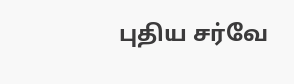புதிய சர்வே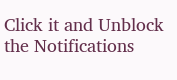Click it and Unblock the Notifications